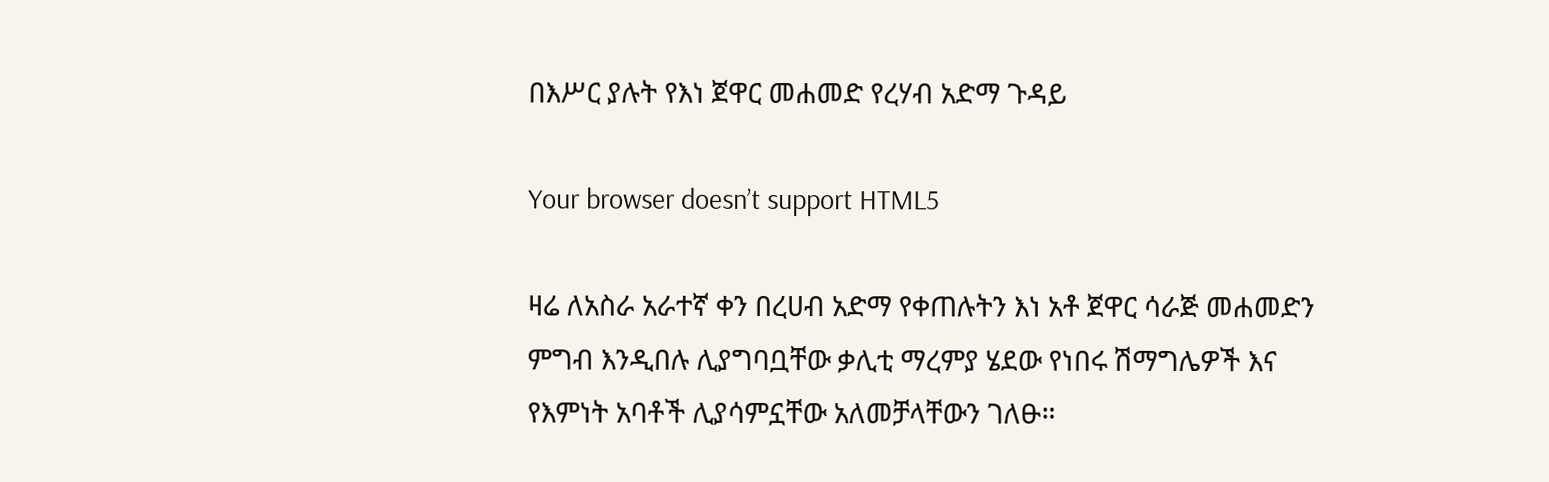በእሥር ያሉት የእነ ጀዋር መሐመድ የረሃብ አድማ ጉዳይ

Your browser doesn’t support HTML5

ዛሬ ለአስራ አራተኛ ቀን በረሀብ አድማ የቀጠሉትን እነ አቶ ጀዋር ሳራጅ መሐመድን ምግብ እንዲበሉ ሊያግባቧቸው ቃሊቲ ማረምያ ሄደው የነበሩ ሽማግሌዎች እና የእምነት አባቶች ሊያሳምኗቸው አለመቻላቸውን ገለፁ።